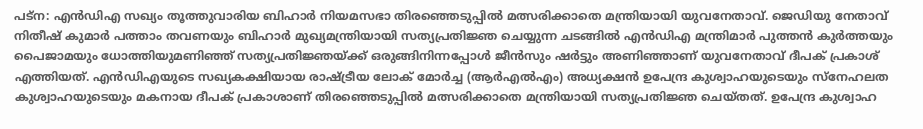പട്ന: എൻഡിഎ സഖ്യം തൂത്തുവാരിയ ബിഹാർ നിയമസഭാ തിരഞ്ഞെടുപ്പിൽ മത്സരിക്കാതെ മന്ത്രിയായി യുവനേതാവ്. ജെഡിയു നേതാവ് നിതീഷ് കുമാർ പത്താം തവണയും ബിഹാർ മുഖ്യമന്ത്രിയായി സത്യപ്രതിജ്ഞ ചെയ്യുന്ന ചടങ്ങിൽ എൻഡിഎ മന്ത്രിമാർ പുത്തൻ കുർത്തയും പൈജാമയും ധോത്തിയുമണിഞ്ഞ് സത്യപ്രതിജ്ഞയ്ക്ക് ഒരുങ്ങിനിന്നപ്പോൾ ജീൻസും ഷർട്ടും അണിഞ്ഞാണ് യുവനേതാവ് ദീപക് പ്രകാശ് എത്തിയത്. എൻഡിഎയുടെ സഖ്യകക്ഷിയായ രാഷ്ട്രീയ ലോക് മോർച്ച (ആർഎൽഎം) അധ്യക്ഷൻ ഉപേന്ദ്ര കുശ്വാഹയുടെയും സ്നേഹലത കുശ്വാഹയുടെയും മകനായ ദീപക് പ്രകാശാണ് തിരഞ്ഞെടുപ്പിൽ മത്സരിക്കാതെ മന്ത്രിയായി സത്യപ്രതിജ്ഞ ചെയ്തത്. ഉപേന്ദ്ര കുശ്വാഹ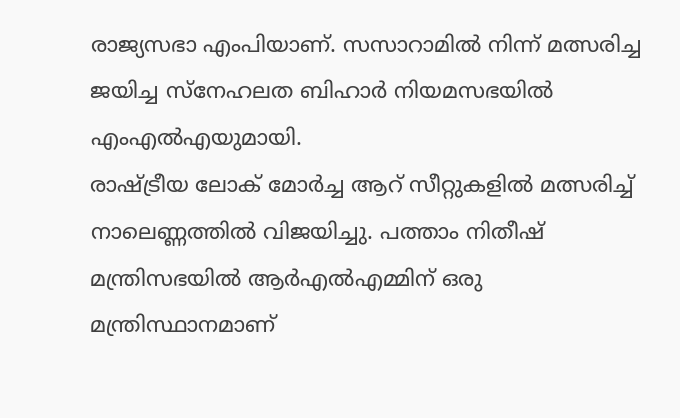രാജ്യസഭാ എംപിയാണ്. സസാറാമിൽ നിന്ന് മത്സരിച്ച ജയിച്ച സ്നേഹലത ബിഹാർ നിയമസഭയിൽ എംഎൽഎയുമായി.
രാഷ്ട്രീയ ലോക് മോർച്ച ആറ് സീറ്റുകളിൽ മത്സരിച്ച് നാലെണ്ണത്തിൽ വിജയിച്ചു. പത്താം നിതീഷ് മന്ത്രിസഭയിൽ ആർഎൽഎമ്മിന് ഒരു മന്ത്രിസ്ഥാനമാണ്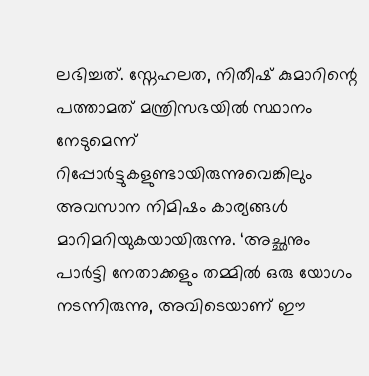ലഭിച്ചത്. സ്നേഹലത, നിതീഷ് കുമാറിന്റെ പത്താമത് മന്ത്രിസഭയിൽ സ്ഥാനം നേടുമെന്ന് റിപ്പോർട്ടുകളുണ്ടായിരുന്നുവെങ്കിലും അവസാന നിമിഷം കാര്യങ്ങൾ മാറിമറിയുകയായിരുന്നു. ‘അച്ഛനും പാർട്ടി നേതാക്കളും തമ്മിൽ ഒരു യോഗം നടന്നിരുന്നു, അവിടെയാണ് ഈ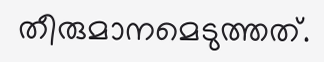തീരുമാനമെടുത്തത്.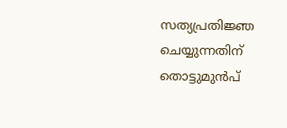സത്യപ്രതിജ്ഞ ചെയ്യുന്നതിന് തൊട്ടുമുൻപ്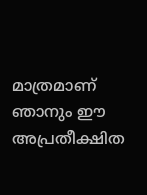മാത്രമാണ് ഞാനും ഈ അപ്രതീക്ഷിത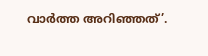വാർത്ത അറിഞ്ഞത്’.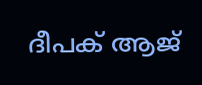ദീപക് ആജ്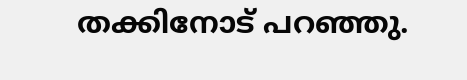തക്കിനോട് പറഞ്ഞു.